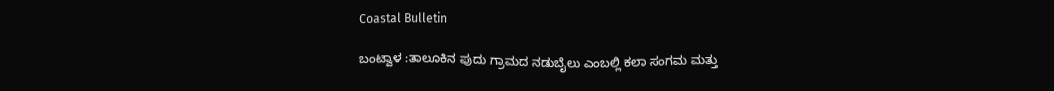Coastal Bulletin

ಬಂಟ್ವಾಳ :ತಾಲೂಕಿನ ಪುದು ಗ್ರಾಮದ ನಡುಬೈಲು ಎಂಬಲ್ಲಿ ಕಲಾ ಸಂಗಮ ಮತ್ತು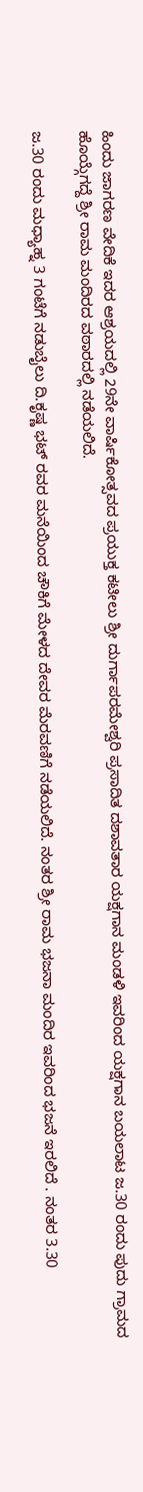ಹಿಂದು ಜಾಗರಣ ವೇದಿಕೆ ಇದರ ಆಶ್ರಯದಲ್ಲಿ 29ನೇ ವಾರ್ಷಿಕೋತ್ಸವದ ಪ್ರಯುಕ್ತ ಕಟೀಲು ಶ್ರೀ ದುರ್ಗಾಪರಮೇಶ್ವರಿ ಪ್ರಸಾದಿತ ದಶಾವತಾರ ಯಕ್ಷಗಾನ ಮಂಡಳಿ ಇವರಿಂದ ಯಕ್ಷಗಾನ ಬಯಲಾಟ ಜ.30 ರಂದು ಪುದು ಗ್ರಾಮದ ಹೊಯ್ಗೆಗದ್ದೆ ಶ್ರೀ ರಾಮ ಮಂದಿರದ ವಠಾರದಲ್ಲಿ ನಡೆಯಲಿದೆ.

ಜ.30 ರಂದು ಮಧ್ಯಾಹ್ನ 3 ಗಂಟೆಗೆ ನಡುಬೈಲು ದಿ.ಕೃಷ್ಣ ಭಟ್ ರವರ ಮನೆಯಿಂದ ಚೌಕಿಗೆ ಮೇಳದ ದೇವರ ಮೆರವಣಿಗೆ ನಡೆಯಲಿದೆ. ನಂತರ ಶ್ರೀ ರಾಮ ಭಜನಾ ಮಂದಿರ ಇವರಿಂದ ಭಜನೆ ಇರಲಿದೆ . ನಂತರ 3.30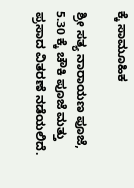ಕ್ಕೆ ಸಾಮೂಹಿಕ

ಶ್ರೀ ಸತ್ಯ ನಾರಾಯಣ ಪೂಜೆ, 5.30 ಕ್ಕೆ ಚೌಕಿ ಪೂಜೆ ಮತ್ತು ಪ್ರಸಾದ ವಿತರಣೆ ನಡೆಯಲಿದೆ.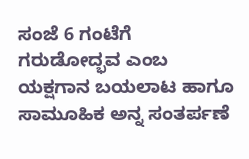ಸಂಜೆ 6 ಗಂಟೆಗೆ ಗರುಡೋದ್ಭವ ಎಂಬ ಯಕ್ಷಗಾನ ಬಯಲಾಟ ಹಾಗೂ ಸಾಮೂಹಿಕ ಅನ್ನ ಸಂತರ್ಪಣೆ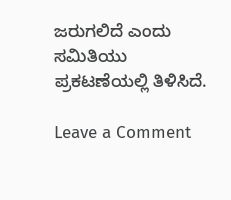ಜರುಗಲಿದೆ ಎಂದು ಸಮಿತಿಯು ಪ್ರಕಟಣೆಯಲ್ಲಿ ತಿಳಿಸಿದೆ.

Leave a Comment